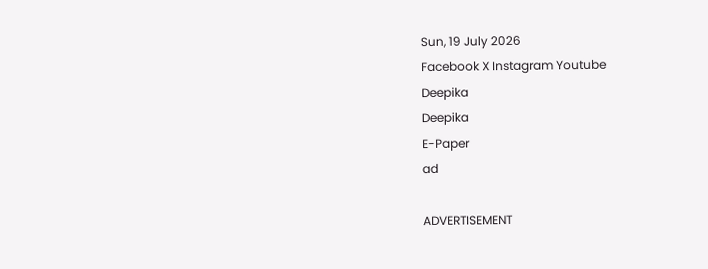Sun, 19 July 2026
Facebook X Instagram Youtube
Deepika
Deepika
E-Paper
ad

ADVERTISEMENT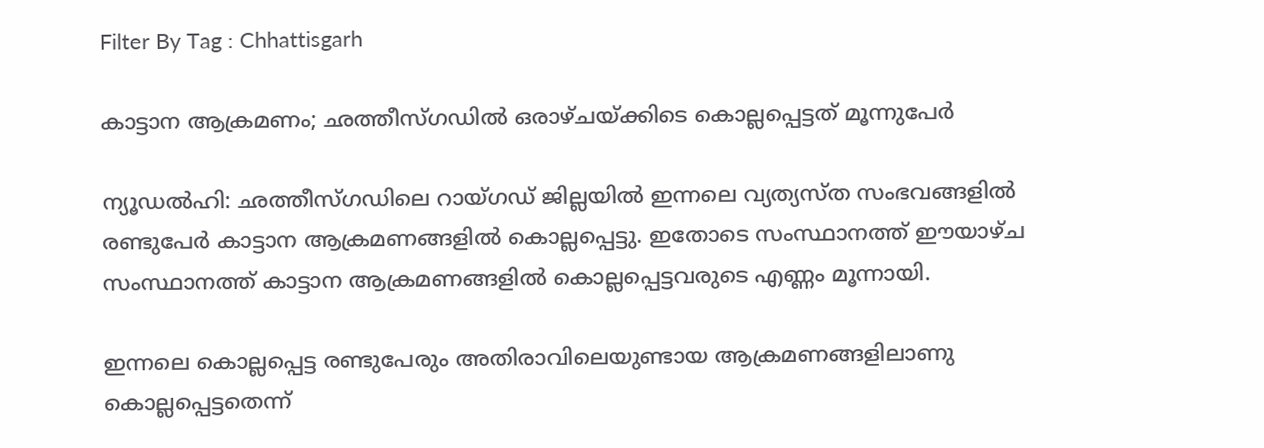Filter By Tag : Chhattisgarh

കാട്ടാന ആക്രമണം; ഛത്തീസ്ഗഡിൽ ഒരാഴ്ചയ്ക്കിടെ കൊല്ലപ്പെട്ടത് മൂന്നുപേർ

ന്യൂഡൽഹി: ഛത്തീസ്ഗഡിലെ റായ്ഗഡ് ജില്ലയിൽ ഇന്നലെ വ്യത്യസ്ത സംഭവങ്ങളിൽ രണ്ടുപേർ കാട്ടാന ആക്രമണങ്ങളിൽ കൊല്ലപ്പെട്ടു. ഇതോടെ സംസ്ഥാനത്ത് ഈയാഴ്ച സംസ്ഥാനത്ത് കാട്ടാന ആക്രമണങ്ങളിൽ കൊല്ലപ്പെട്ടവരുടെ എണ്ണം മൂന്നായി.

ഇന്നലെ കൊല്ലപ്പെട്ട രണ്ടുപേരും അതിരാവിലെയുണ്ടായ ആക്രമണങ്ങളിലാണു കൊല്ലപ്പെട്ടതെന്ന്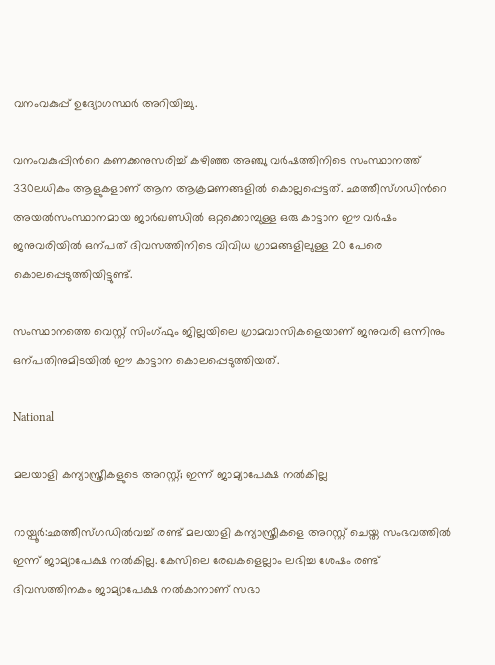വനംവകുപ്പ് ഉദ്യോഗസ്ഥർ അറിയിച്ചു.

വനംവകുപ്പിന്‍റെ കണക്കനുസരിച്ച് കഴിഞ്ഞ അഞ്ചു വർഷത്തിനിടെ സംസ്ഥാനത്ത് 330ലധികം ആളുകളാണ് ആന ആക്രമണങ്ങളിൽ കൊല്ലപ്പെട്ടത്. ഛത്തീസ്ഗഡിന്‍റെ അയൽസംസ്ഥാനമായ ജാർഖണ്ഡിൽ ഒറ്റക്കൊമ്പുള്ള ഒരു കാട്ടാന ഈ വർഷം ജനുവരിയിൽ ഒന്പത് ദിവസത്തിനിടെ വിവിധ ഗ്രാമങ്ങളിലുള്ള 20 പേരെ കൊലപ്പെടുത്തിയിട്ടുണ്ട്.

സംസ്ഥാനത്തെ വെസ്റ്റ് സിംഗ്ഫും ജില്ലയിലെ ഗ്രാമവാസികളെയാണ് ജനുവരി ഒന്നിനും ഒന്പതിനുമിടയിൽ ഈ കാട്ടാന കൊലപ്പെടുത്തിയത്.

National

മലയാളി കന്യാസ്ത്രീകളുടെ അറസ്റ്റ്; ഇന്ന് ജാമ്യാപേക്ഷ നല്‍കില്ല

റായ്പൂർ:ഛത്തീസ്ഗഡില്‍വച്ച് രണ്ട് മലയാളി കന്യാസ്ത്രീകളെ അറസ്റ്റ് ചെയ്ത സംഭവത്തില്‍ ഇന്ന് ജാമ്യാപേക്ഷ നല്‍കില്ല. കേസിലെ രേഖകളെല്ലാം ലഭിച്ച ശേഷം രണ്ട് ദിവസത്തിനകം ജാമ്യാപേക്ഷ നല്‍കാനാണ് സഭാ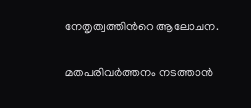നേതൃത്വത്തിന്‍റെ ആലോചന.

മതപരിവർത്തനം നടത്താൻ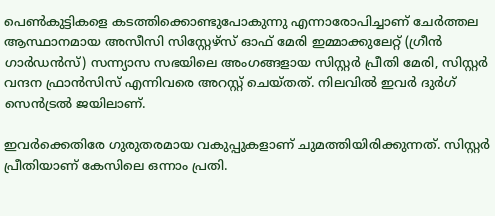പെണ്‍കുട്ടികളെ കടത്തിക്കൊണ്ടുപോകുന്നു എന്നാരോപിച്ചാണ് ചേർത്തല ആസ്ഥാനമായ അസീസി സിസ്റ്റേഴ്സ് ഓഫ് മേരി ഇമ്മാക്കുലേറ്റ് (ഗ്രീൻ ഗാർഡൻസ്) സന്ന്യാസ സഭയിലെ അംഗങ്ങളായ സിസ്റ്റർ പ്രീതി മേരി, സിസ്റ്റർ വന്ദന ഫ്രാൻസിസ് എന്നിവരെ അറസ്റ്റ് ചെയ്തത്. നിലവിൽ ഇവർ ദുര്‍ഗ് സെന്‍ട്രല്‍ ജയിലാണ്.

ഇവർക്കെതിരേ ഗുരുതരമായ വകുപ്പുകളാണ് ചുമത്തിയിരിക്കുന്നത്. സിസ്റ്റര്‍ പ്രീതിയാണ് കേസിലെ ഒന്നാം പ്രതി.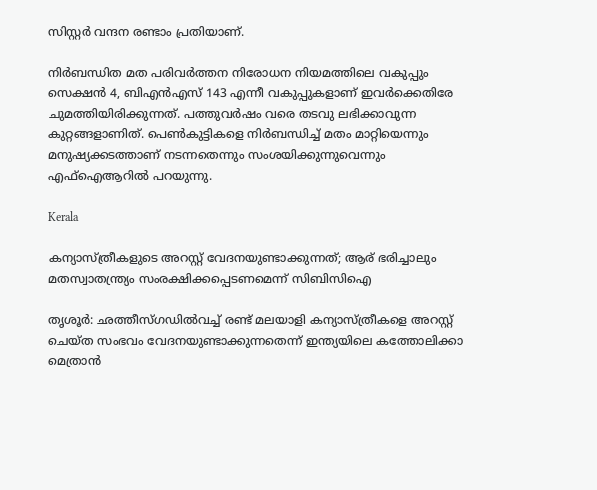സിസ്റ്റര്‍ വന്ദന രണ്ടാം പ്രതിയാണ്.

നിര്‍ബന്ധിത മത പരിവര്‍ത്തന നിരോധന നിയമത്തിലെ വകുപ്പും സെക്ഷന്‍ 4, ബിഎന്‍എസ് 143 എന്നീ വകുപ്പുകളാണ് ഇവർക്കെതിരേ ചുമത്തിയിരിക്കുന്നത്. പത്തുവര്‍ഷം വരെ തടവു ലഭിക്കാവുന്ന കുറ്റങ്ങളാണിത്. പെണ്‍കുട്ടികളെ നിര്‍ബന്ധിച്ച് മതം മാറ്റിയെന്നും മനുഷ്യക്കടത്താണ് നടന്നതെന്നും സംശയിക്കുന്നുവെന്നും എഫ്‌ഐആറില്‍ പറയുന്നു.

Kerala

കന്യാസ്ത്രീകളുടെ അറസ്റ്റ് വേദനയുണ്ടാക്കുന്നത്; ആര് ഭരിച്ചാലും മതസ്വാതന്ത്ര്യം സംരക്ഷിക്കപ്പെടണമെന്ന് സിബിസിഐ

തൃശൂര്‍: ഛത്തീസ്ഗഡില്‍വച്ച് രണ്ട് മലയാളി കന്യാസ്ത്രീകളെ അറസ്റ്റ് ചെയ്ത സംഭവം വേദനയുണ്ടാക്കുന്നതെന്ന് ഇന്ത്യയിലെ കത്തോലിക്കാ മെത്രാൻ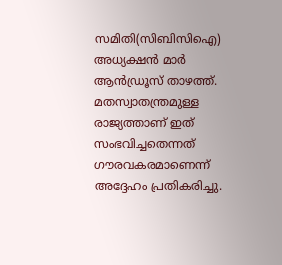സമിതി(സിബിസിഐ) അധ്യക്ഷന്‍ മാര്‍ ആന്‍ഡ്രൂസ് താഴത്ത്. മതസ്വാതന്ത്രമുള്ള രാജ്യത്താണ് ഇത് സംഭവിച്ചതെന്നത് ഗൗരവകരമാണെന്ന് അദ്ദേഹം പ്രതികരിച്ചു.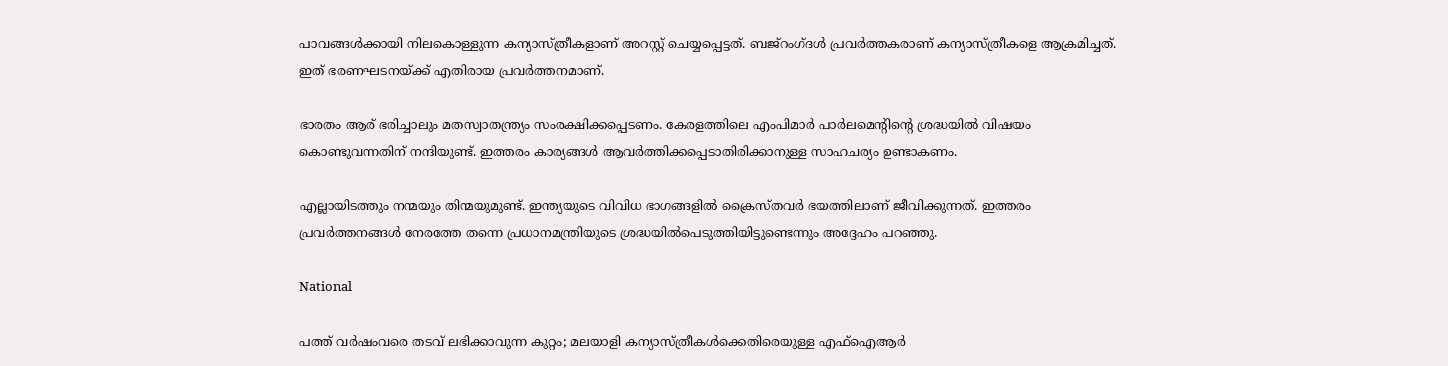പാവങ്ങള്‍ക്കായി നിലകൊള്ളുന്ന കന്യാസ്ത്രീകളാണ് അറസ്റ്റ് ചെയ്യപ്പെട്ടത്. ബജ്‌റംഗ്ദള്‍ പ്രവര്‍ത്തകരാണ് കന്യാസ്ത്രീകളെ ആക്രമിച്ചത്. ഇത് ഭരണഘടനയ്ക്ക് എതിരായ പ്രവര്‍ത്തനമാണ്.

ഭാരതം ആര് ഭരിച്ചാലും മതസ്വാതന്ത്ര്യം സംരക്ഷിക്കപ്പെടണം. കേരളത്തിലെ എംപിമാര്‍ പാര്‍ലമെന്‍റിന്‍റെ ശ്രദ്ധയില്‍ വിഷയം കൊണ്ടുവന്നതിന് നന്ദിയുണ്ട്. ഇത്തരം കാര്യങ്ങള്‍ ആവര്‍ത്തിക്കപ്പെടാതിരിക്കാനുള്ള സാഹചര്യം ഉണ്ടാകണം.

എല്ലായിടത്തും നന്മയും തിന്മയുമുണ്ട്. ഇന്ത്യയുടെ വിവിധ ഭാഗങ്ങളിൽ ക്രൈസ്തവര്‍ ഭയത്തിലാണ് ജീവിക്കുന്നത്. ഇത്തരം പ്രവര്‍ത്തനങ്ങള്‍ നേരത്തേ തന്നെ പ്രധാനമന്ത്രിയുടെ ശ്രദ്ധയില്‍പെടുത്തിയിട്ടുണ്ടെന്നും അദ്ദേഹം പറഞ്ഞു.

National

പത്ത് വർഷംവരെ തടവ് ലഭിക്കാവുന്ന കുറ്റം; മലയാളി കന്യാസ്ത്രീകള്‍ക്കെതിരെയുള്ള എഫ്ഐആർ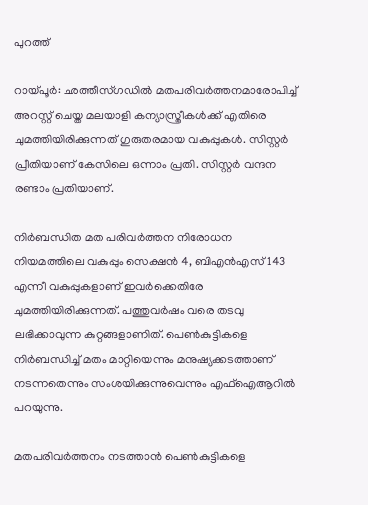പുറത്ത്

റായ്പൂർ: ഛത്തീസ്ഗഡിൽ മതപരിവർത്തനമാരോപിച്ച് അറസ്റ്റ് ചെയ്ത മലയാളി കന്യാസ്ത്രീകള്‍ക്ക് എതിരെ ചുമത്തിയിരിക്കുന്നത് ഗുരുതരമായ വകുപ്പുകള്‍. സിസ്റ്റര്‍ പ്രീതിയാണ് കേസിലെ ഒന്നാം പ്രതി. സിസ്റ്റര്‍ വന്ദന രണ്ടാം പ്രതിയാണ്.

നിര്‍ബന്ധിത മത പരിവര്‍ത്തന നിരോധന നിയമത്തിലെ വകുപ്പും സെക്ഷന്‍ 4, ബിഎന്‍എസ് 143 എന്നീ വകുപ്പുകളാണ് ഇവർക്കെതിരേ ചുമത്തിയിരിക്കുന്നത്. പത്തുവര്‍ഷം വരെ തടവു ലഭിക്കാവുന്ന കുറ്റങ്ങളാണിത്. പെണ്‍കുട്ടികളെ നിര്‍ബന്ധിച്ച് മതം മാറ്റിയെന്നും മനുഷ്യക്കടത്താണ് നടന്നതെന്നും സംശയിക്കുന്നുവെന്നും എഫ്‌ഐആറില്‍ പറയുന്നു.

മതപരിവർത്തനം നടത്താൻ പെണ്‍കുട്ടികളെ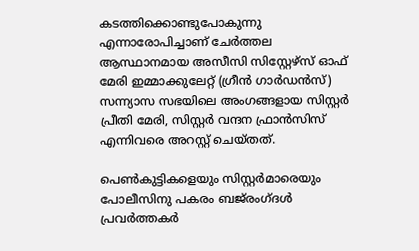കടത്തിക്കൊണ്ടുപോകുന്നു എന്നാരോപിച്ചാണ് ചേർത്തല ആസ്ഥാനമായ അസീസി സിസ്റ്റേഴ്സ് ഓഫ് മേരി ഇമ്മാക്കുലേറ്റ് (ഗ്രീൻ ഗാർഡൻസ്) സന്ന്യാസ സഭയിലെ അംഗങ്ങളായ സിസ്റ്റർ പ്രീതി മേരി, സിസ്റ്റർ വന്ദന ഫ്രാൻസിസ് എന്നിവരെ അറസ്റ്റ് ചെയ്തത്.

പെണ്‍കുട്ടികളെയും സിസ്റ്റർമാരെയും പോലീസിനു പകരം ബജ്‌രംഗ്ദൾ പ്രവർത്തകർ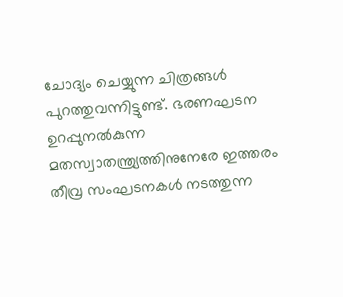ചോദ്യം ചെയ്യുന്ന ചിത്രങ്ങൾ പുറത്തുവന്നിട്ടുണ്ട്. ഭരണഘടന ഉറപ്പുനൽകുന്ന മതസ്വാതന്ത്ര്യത്തിനുനേരേ ഇത്തരം തീവ്ര സംഘടനകൾ നടത്തുന്ന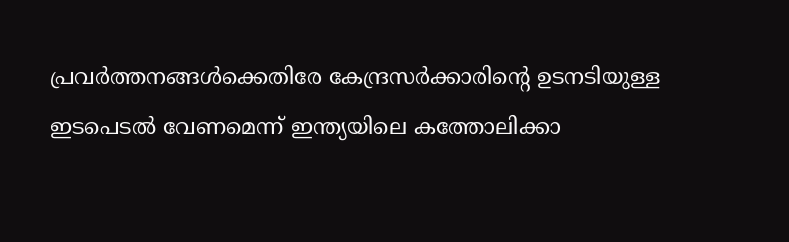പ്രവർത്തനങ്ങൾക്കെതിരേ കേന്ദ്രസർക്കാരിന്‍റെ ഉടനടിയുള്ള ഇടപെടൽ വേണമെന്ന് ഇന്ത്യയിലെ കത്തോലിക്കാ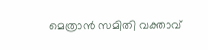മെത്രാൻ സമിതി വക്താവ്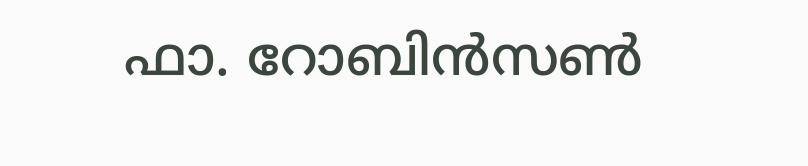ഫാ. റോബിൻസണ്‍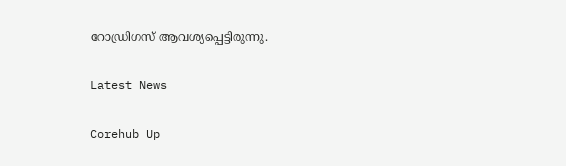റോഡ്രിഗസ് ആവശ്യപ്പെട്ടിരുന്നു.

Latest News

Corehub Up